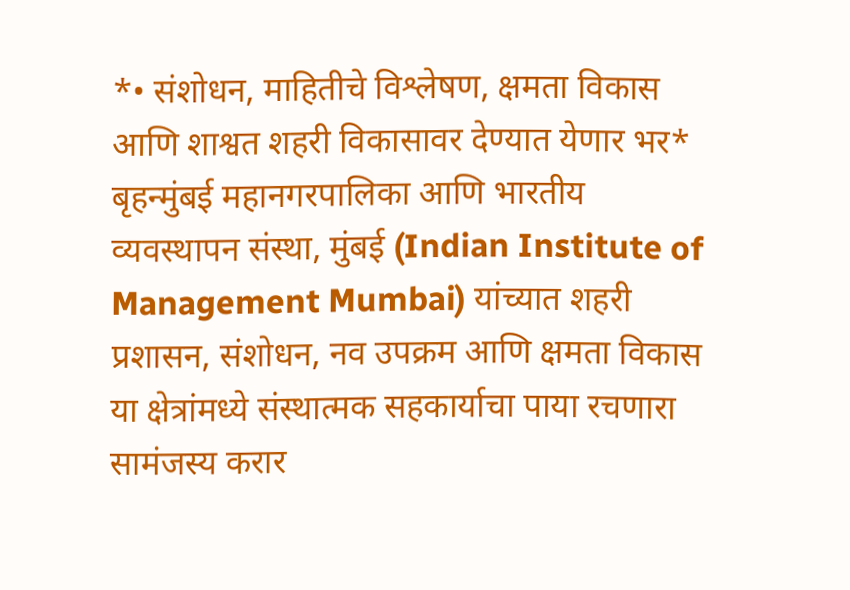*• संशोधन, माहितीचे विश्लेषण, क्षमता विकास आणि शाश्वत शहरी विकासावर देण्यात येणार भर*
बृहन्मुंबई महानगरपालिका आणि भारतीय व्यवस्थापन संस्था, मुंबई (Indian Institute of Management Mumbai) यांच्यात शहरी प्रशासन, संशोधन, नव उपक्रम आणि क्षमता विकास या क्षेत्रांमध्ये संस्थात्मक सहकार्याचा पाया रचणारा सामंजस्य करार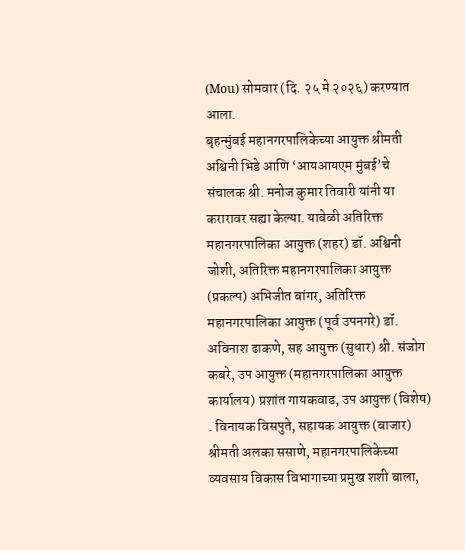(Mou) सोमवार (दि. २५ मे २०२६) करण्यात आला.
बृहन्मुंबई महानगरपालिकेच्या आयुक्त श्रीमती अश्विनी भिडे आणि ‘आयआयएम मुंबई’चे संचालक श्री. मनोज कुमार तिवारी यांनी या करारावर सह्या केल्या. यावेळी अतिरिक्त महानगरपालिका आयुक्त (शहर) डॉ. अश्विनी जोशी, अतिरिक्त महानगरपालिका आयुक्त (प्रकल्प) अभिजीत बांगर, अतिरिक्त महानगरपालिका आयुक्त (पूर्व उपनगरे) डॉ. अविनाश ढाकणे, सह आयुक्त (सुधार) श्री. संजोग कबरे, उप आयुक्त (महानगरपालिका आयुक्त कार्यालय) प्रशांत गायकवाड, उप आयुक्त (विशेष) . विनायक विसपुते, सहायक आयुक्त (बाजार) श्रीमती अलका ससाणे, महानगरपालिकेच्या व्यवसाय विकास विभागाच्या प्रमुख शशी बाला,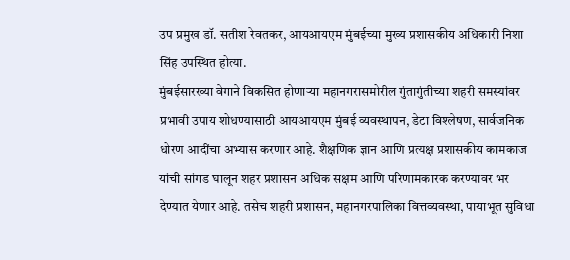उप प्रमुख डॉ. सतीश रेवतकर, आयआयएम मुंबईच्या मुख्य प्रशासकीय अधिकारी निशा सिंह उपस्थित होत्या.
मुंबईसारख्या वेगाने विकसित होणाऱ्या महानगरासमोरील गुंतागुंतीच्या शहरी समस्यांवर प्रभावी उपाय शोधण्यासाठी आयआयएम मुंबई व्यवस्थापन, डेटा विश्लेषण, सार्वजनिक धोरण आदींचा अभ्यास करणार आहे. शैक्षणिक ज्ञान आणि प्रत्यक्ष प्रशासकीय कामकाज यांची सांगड घालून शहर प्रशासन अधिक सक्षम आणि परिणामकारक करण्यावर भर देण्यात येणार आहे. तसेच शहरी प्रशासन, महानगरपालिका वित्तव्यवस्था, पायाभूत सुविधा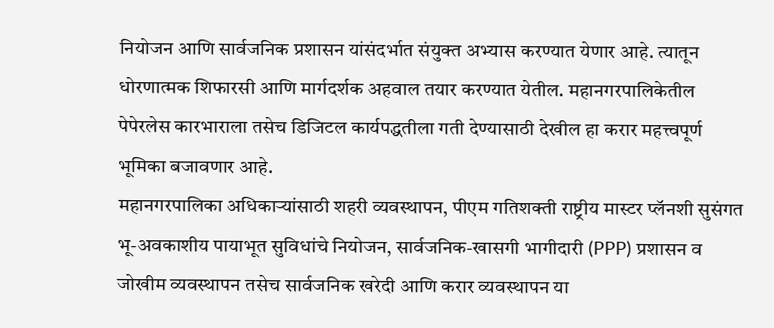नियोजन आणि सार्वजनिक प्रशासन यांसंदर्भात संयुक्त अभ्यास करण्यात येणार आहे. त्यातून धोरणात्मक शिफारसी आणि मार्गदर्शक अहवाल तयार करण्यात येतील. महानगरपालिकेतील पेपेरलेस कारभाराला तसेच डिजिटल कार्यपद्धतीला गती देण्यासाठी देखील हा करार महत्त्वपूर्ण भूमिका बजावणार आहे.
महानगरपालिका अधिकाऱ्यांसाठी शहरी व्यवस्थापन, पीएम गतिशक्ती राष्ट्रीय मास्टर प्लॅनशी सुसंगत भू-अवकाशीय पायाभूत सुविधांचे नियोजन, सार्वजनिक-खासगी भागीदारी (PPP) प्रशासन व जोखीम व्यवस्थापन तसेच सार्वजनिक खरेदी आणि करार व्यवस्थापन या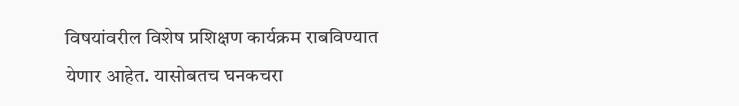विषयांवरील विशेष प्रशिक्षण कार्यक्रम राबविण्यात येणार आहेत. यासोबतच घनकचरा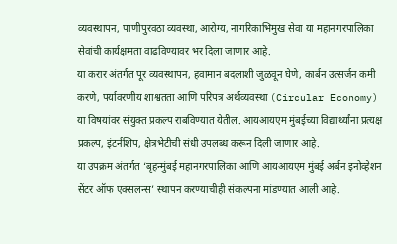व्यवस्थापन, पाणीपुरवठा व्यवस्था, आरोग्य, नागरिकाभिमुख सेवा या महानगरपालिका सेवांची कार्यक्षमता वाढविण्यावर भर दिला जाणार आहे.
या करार अंतर्गत पूर व्यवस्थापन, हवामान बदलाशी जुळवून घेणे, कार्बन उत्सर्जन कमी करणे, पर्यावरणीय शाश्वतता आणि परिपत्र अर्थव्यवस्था (Circular Economy) या विषयांवर संयुक्त प्रकल्प राबविण्यात येतील. आयआयएम मुंबईच्या विद्यार्थ्यांना प्रत्यक्ष प्रकल्प, इंटर्नशिप, क्षेत्रभेटीची संधी उपलब्ध करून दिली जाणार आहे.
या उपक्रम अंतर्गत ‘बृहन्मुंबई महानगरपालिका आणि आयआयएम मुंबई अर्बन इनोव्हेशन सेंटर ऑफ एक्सलन्स’ स्थापन करण्याचीही संकल्पना मांडण्यात आली आहे.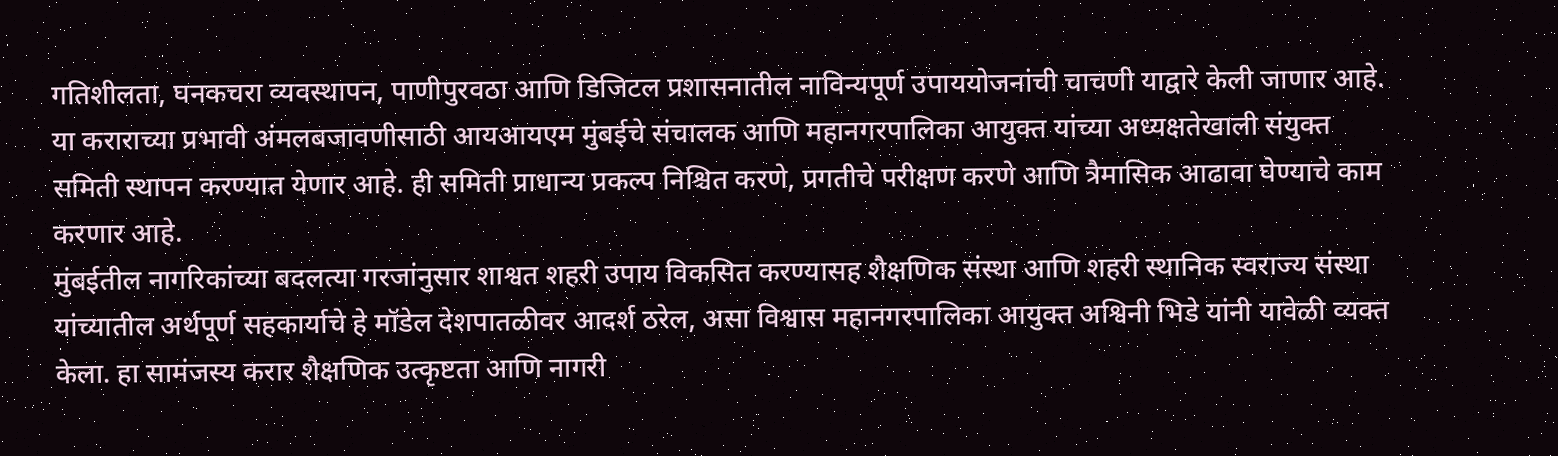गतिशीलता, घनकचरा व्यवस्थापन, पाणीपुरवठा आणि डिजिटल प्रशासनातील नाविन्यपूर्ण उपाययोजनांची चाचणी याद्वारे केली जाणार आहे.
या कराराच्या प्रभावी अंमलबजावणीसाठी आयआयएम मुंबईचे संचालक आणि महानगरपालिका आयुक्त यांच्या अध्यक्षतेखाली संयुक्त समिती स्थापन करण्यात येणार आहे. ही समिती प्राधान्य प्रकल्प निश्चित करणे, प्रगतीचे परीक्षण करणे आणि त्रैमासिक आढावा घेण्याचे काम करणार आहे.
मुंबईतील नागरिकांच्या बदलत्या गरजांनुसार शाश्वत शहरी उपाय विकसित करण्यासह शैक्षणिक संस्था आणि शहरी स्थानिक स्वराज्य संस्था यांच्यातील अर्थपूर्ण सहकार्याचे हे मॉडेल देशपातळीवर आदर्श ठरेल, असा विश्वास महानगरपालिका आयुक्त अश्विनी भिडे यांनी यावेळी व्यक्त केला. हा सामंजस्य करार शैक्षणिक उत्कृष्टता आणि नागरी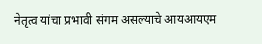नेतृत्व यांचा प्रभावी संगम असल्याचे आयआयएम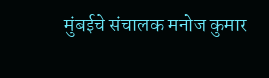मुंबईचे संचालक मनोज कुमार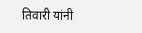तिवारी यांनी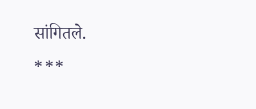सांगितले.
***